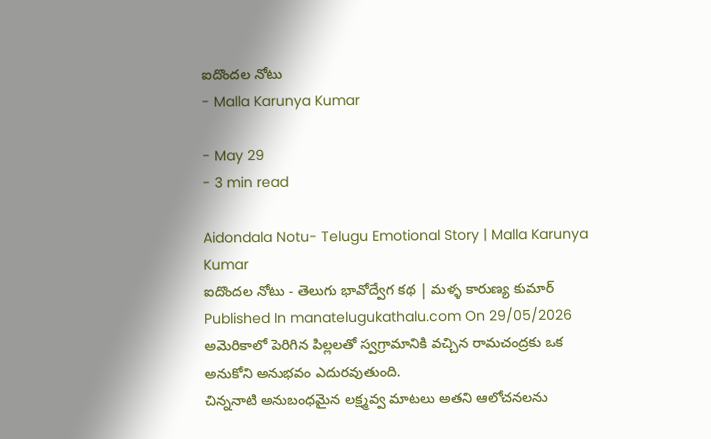ఐదొందల నోటు
- Malla Karunya Kumar

- May 29
- 3 min read

Aidondala Notu- Telugu Emotional Story | Malla Karunya Kumar
ఐదొందల నోటు - తెలుగు భావోద్వేగ కథ | మళ్ళ కారుణ్య కుమార్
Published In manatelugukathalu.com On 29/05/2026
అమెరికాలో పెరిగిన పిల్లలతో స్వగ్రామానికి వచ్చిన రామచంద్రకు ఒక అనుకోని అనుభవం ఎదురవుతుంది.
చిన్ననాటి అనుబంధమైన లక్ష్మవ్వ మాటలు అతని ఆలోచనలను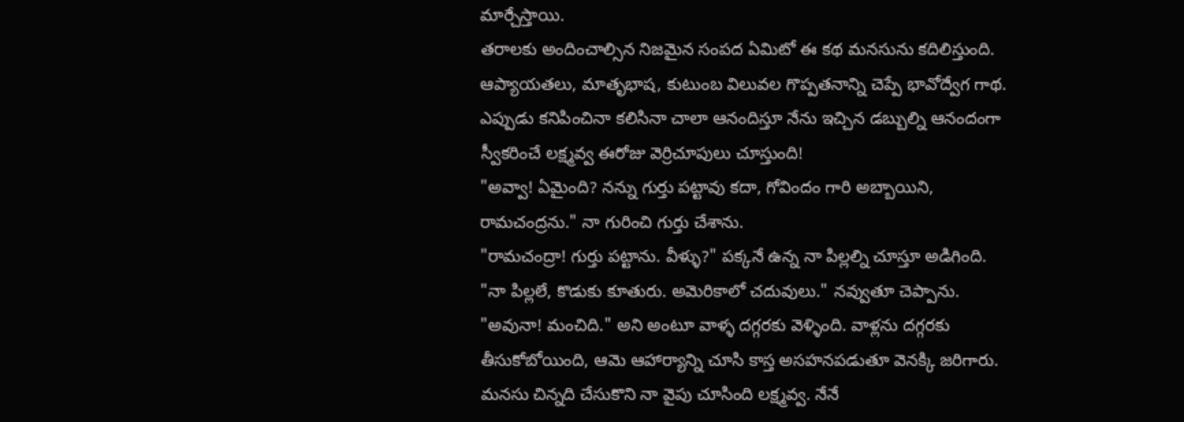మార్చేస్తాయి.
తరాలకు అందించాల్సిన నిజమైన సంపద ఏమిటో ఈ కథ మనసును కదిలిస్తుంది.
ఆప్యాయతలు, మాతృభాష, కుటుంబ విలువల గొప్పతనాన్ని చెప్పే భావోద్వేగ గాథ.
ఎప్పుడు కనిపించినా కలిసినా చాలా ఆనందిస్తూ నేను ఇచ్చిన డబ్బుల్ని ఆనందంగా స్వీకరించే లక్ష్మవ్వ ఈరోజు వెర్రిచూపులు చూస్తుంది!
"అవ్వా! ఏమైంది? నన్ను గుర్తు పట్టావు కదా, గోవిందం గారి అబ్బాయిని, రామచంద్రను." నా గురించి గుర్తు చేశాను.
"రామచంద్రా! గుర్తు పట్టాను. వీళ్ళు?" పక్కనే ఉన్న నా పిల్లల్ని చూస్తూ అడిగింది.
"నా పిల్లలే, కొడుకు కూతురు. అమెరికాలో చదువులు." నవ్వుతూ చెప్పాను.
"అవునా! మంచిది." అని అంటూ వాళ్ళ దగ్గరకు వెళ్ళింది. వాళ్లను దగ్గరకు తీసుకోబోయింది, ఆమె ఆహార్యాన్ని చూసి కాస్త అసహనపడుతూ వెనక్కి జరిగారు.
మనసు చిన్నది చేసుకొని నా వైపు చూసింది లక్ష్మవ్వ. నేనే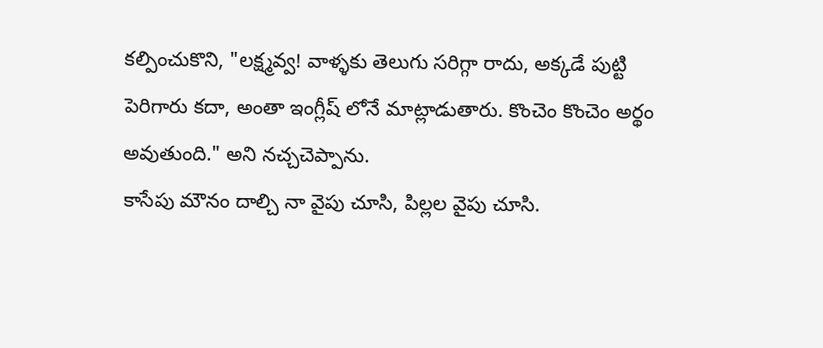కల్పించుకొని, "లక్ష్మవ్వ! వాళ్ళకు తెలుగు సరిగ్గా రాదు, అక్కడే పుట్టి పెరిగారు కదా, అంతా ఇంగ్లీష్ లోనే మాట్లాడుతారు. కొంచెం కొంచెం అర్థం అవుతుంది." అని నచ్చచెప్పాను.
కాసేపు మౌనం దాల్చి నా వైపు చూసి, పిల్లల వైపు చూసి.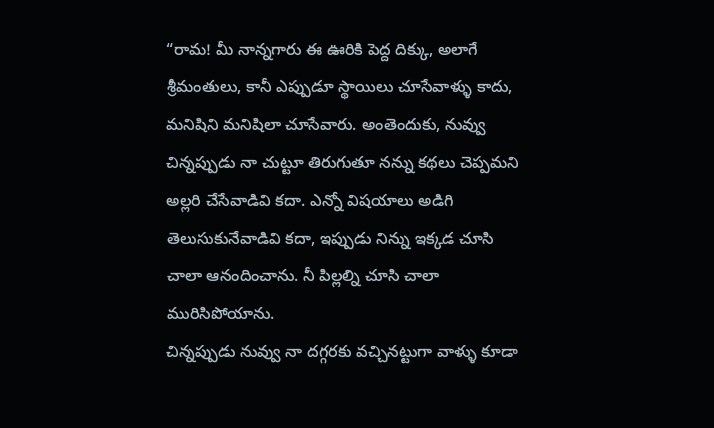“రామ! మీ నాన్నగారు ఈ ఊరికి పెద్ద దిక్కు, అలాగే శ్రీమంతులు, కానీ ఎప్పుడూ స్థాయిలు చూసేవాళ్ళు కాదు, మనిషిని మనిషిలా చూసేవారు. అంతెందుకు, నువ్వు చిన్నప్పుడు నా చుట్టూ తిరుగుతూ నన్ను కథలు చెప్పమని అల్లరి చేసేవాడివి కదా. ఎన్నో విషయాలు అడిగి తెలుసుకునేవాడివి కదా, ఇప్పుడు నిన్ను ఇక్కడ చూసి చాలా ఆనందించాను. నీ పిల్లల్ని చూసి చాలా మురిసిపోయాను.
చిన్నప్పుడు నువ్వు నా దగ్గరకు వచ్చినట్టుగా వాళ్ళు కూడా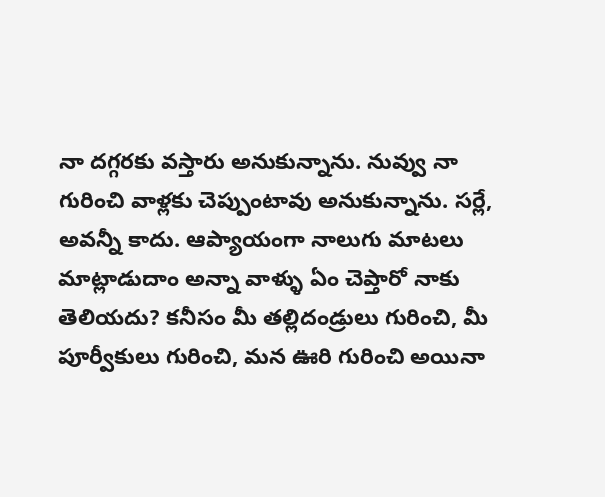నా దగ్గరకు వస్తారు అనుకున్నాను. నువ్వు నా గురించి వాళ్లకు చెప్పుంటావు అనుకున్నాను. సర్లే, అవన్నీ కాదు. ఆప్యాయంగా నాలుగు మాటలు మాట్లాడుదాం అన్నా వాళ్ళు ఏం చెప్తారో నాకు తెలియదు? కనీసం మీ తల్లిదండ్రులు గురించి, మీ పూర్వీకులు గురించి, మన ఊరి గురించి అయినా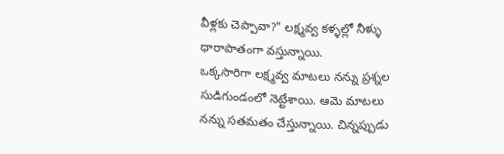వీళ్లకు చెప్పావా?" లక్ష్మవ్వ కళ్ళల్లో నీళ్ళు ధారాపాతంగా వస్తున్నాయి.
ఒక్కసారిగా లక్ష్మవ్వ మాటలు నన్ను ప్రశ్నల సుడిగుండంలో నెట్టేశాయి. ఆమె మాటలు నన్ను సతమతం చేస్తున్నాయి. చిన్నప్పుడు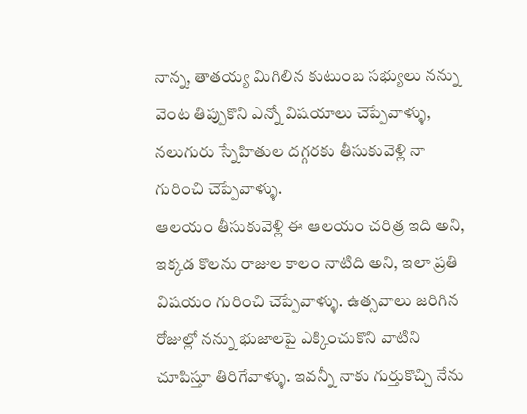నాన్న, తాతయ్య మిగిలిన కుటుంబ సభ్యులు నన్ను వెంట తిప్పుకొని ఎన్నో విషయాలు చెప్పేవాళ్ళు, నలుగురు స్నేహితుల దగ్గరకు తీసుకువెళ్లి నా గురించి చెప్పేవాళ్ళు.
ఆలయం తీసుకువెళ్లి ఈ ఆలయం చరిత్ర ఇది అని, ఇక్కడ కొలను రాజుల కాలం నాటిది అని, ఇలా ప్రతి విషయం గురించి చెప్పేవాళ్ళు. ఉత్సవాలు జరిగిన రోజుల్లో నన్ను భుజాలపై ఎక్కించుకొని వాటిని చూపిస్తూ తిరిగేవాళ్ళు. ఇవన్నీ నాకు గుర్తుకొచ్చి నేను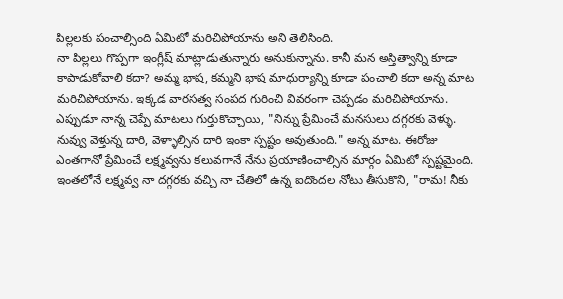పిల్లలకు పంచాల్సింది ఏమిటో మరిచిపోయాను అని తెలిసింది.
నా పిల్లలు గొప్పగా ఇంగ్లీష్ మాట్లాడుతున్నారు అనుకున్నాను. కానీ మన అస్తిత్వాన్ని కూడా కాపాడుకోవాలి కదా? అమ్మ భాష, కమ్మని భాష మాధుర్యాన్ని కూడా పంచాలి కదా అన్న మాట మరిచిపోయాను. ఇక్కడ వారసత్వ సంపద గురించి వివరంగా చెప్పడం మరిచిపోయాను.
ఎప్పుడూ నాన్న చెప్పే మాటలు గుర్తుకొచ్చాయి, "నిన్ను ప్రేమించే మనసులు దగ్గరకు వెళ్ళు. నువ్వు వెళ్తున్న దారి, వెళ్ళాల్సిన దారి ఇంకా స్పష్టం అవుతుంది." అన్న మాట. ఈరోజు ఎంతగానో ప్రేమించే లక్ష్మవ్వను కలువగానే నేను ప్రయాణించాల్సిన మార్గం ఏమిటో స్పష్టమైంది.
ఇంతలోనే లక్ష్మవ్వ నా దగ్గరకు వచ్చి నా చేతిలో ఉన్న ఐదొందల నోటు తీసుకొని, "రామ! నీకు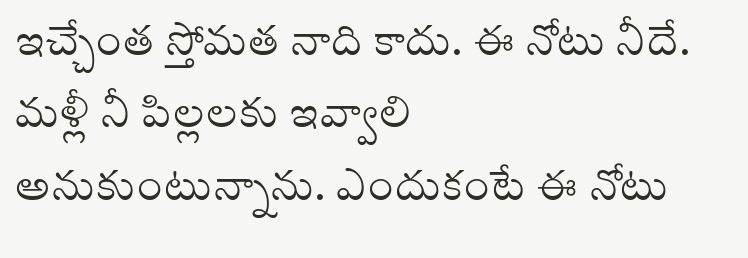ఇచ్చేంత స్తోమత నాది కాదు. ఈ నోటు నీదే. మళ్లీ నీ పిల్లలకు ఇవ్వాలి అనుకుంటున్నాను. ఎందుకంటే ఈ నోటు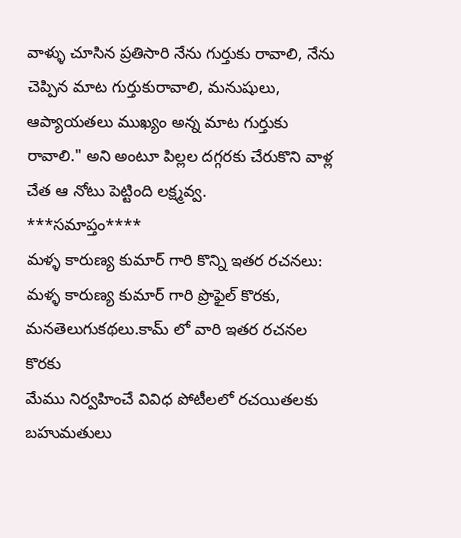వాళ్ళు చూసిన ప్రతిసారి నేను గుర్తుకు రావాలి, నేను చెప్పిన మాట గుర్తుకురావాలి, మనుషులు, ఆప్యాయతలు ముఖ్యం అన్న మాట గుర్తుకు రావాలి." అని అంటూ పిల్లల దగ్గరకు చేరుకొని వాళ్ల చేత ఆ నోటు పెట్టింది లక్ష్మవ్వ.
***సమాప్తం****
మళ్ళ కారుణ్య కుమార్ గారి కొన్ని ఇతర రచనలు:
మళ్ళ కారుణ్య కుమార్ గారి ప్రొఫైల్ కొరకు, మనతెలుగుకథలు.కామ్ లో వారి ఇతర రచనల కొరకు
మేము నిర్వహించే వివిధ పోటీలలో రచయితలకు బహుమతులు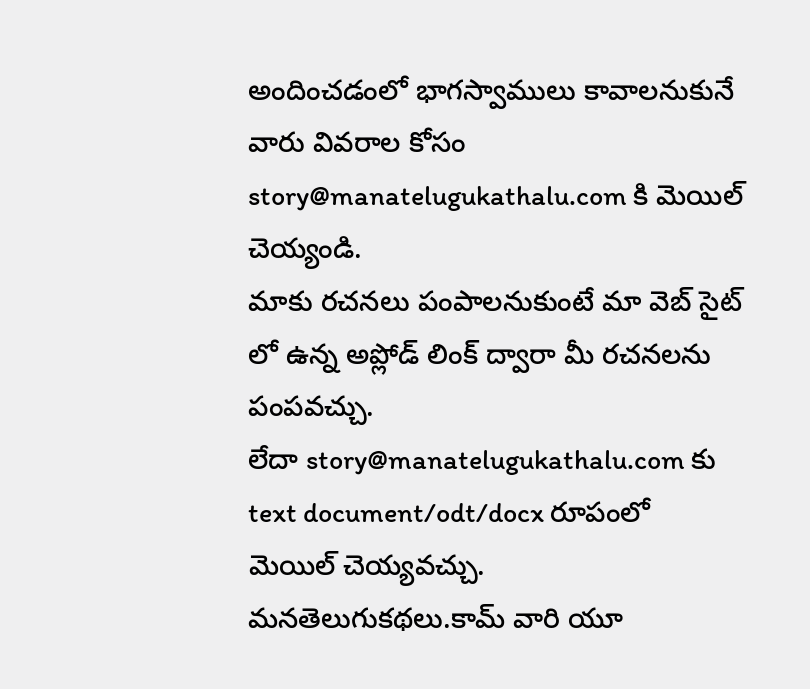అందించడంలో భాగస్వాములు కావాలనుకునే వారు వివరాల కోసం story@manatelugukathalu.com కి మెయిల్ చెయ్యండి.
మాకు రచనలు పంపాలనుకుంటే మా వెబ్ సైట్ లో ఉన్న అప్లోడ్ లింక్ ద్వారా మీ రచనలను పంపవచ్చు.
లేదా story@manatelugukathalu.com కు text document/odt/docx రూపంలో మెయిల్ చెయ్యవచ్చు.
మనతెలుగుకథలు.కామ్ వారి యూ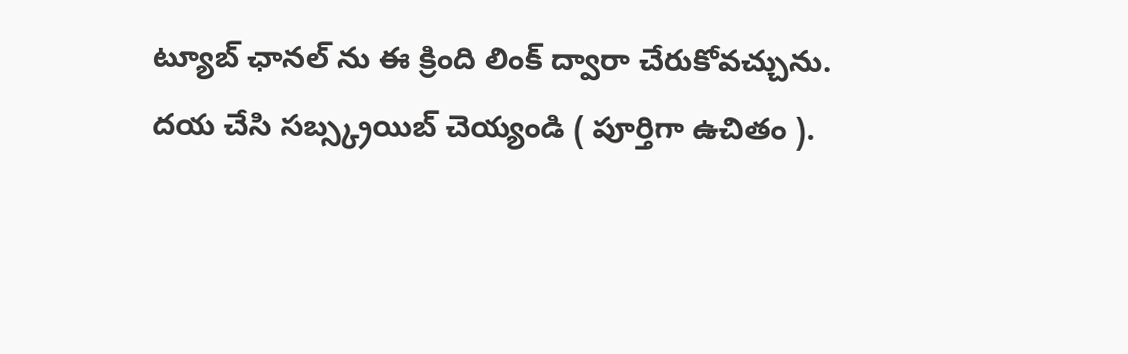ట్యూబ్ ఛానల్ ను ఈ క్రింది లింక్ ద్వారా చేరుకోవచ్చును.
దయ చేసి సబ్స్క్రయిబ్ చెయ్యండి ( పూర్తిగా ఉచితం ).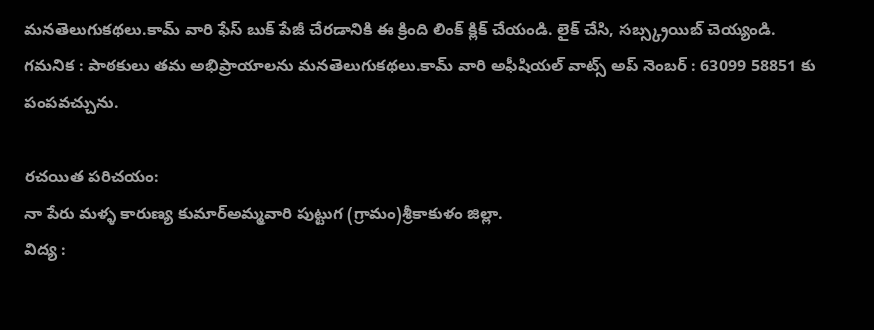మనతెలుగుకథలు.కామ్ వారి ఫేస్ బుక్ పేజీ చేరడానికి ఈ క్రింది లింక్ క్లిక్ చేయండి. లైక్ చేసి, సబ్స్క్రయిబ్ చెయ్యండి.
గమనిక : పాఠకులు తమ అభిప్రాయాలను మనతెలుగుకథలు.కామ్ వారి అఫీషియల్ వాట్స్ అప్ నెంబర్ : 63099 58851 కు పంపవచ్చును.

రచయిత పరిచయం:
నా పేరు మళ్ళ కారుణ్య కుమార్అమ్మవారి పుట్టుగ (గ్రామం)శ్రీకాకుళం జిల్లా.
విద్య :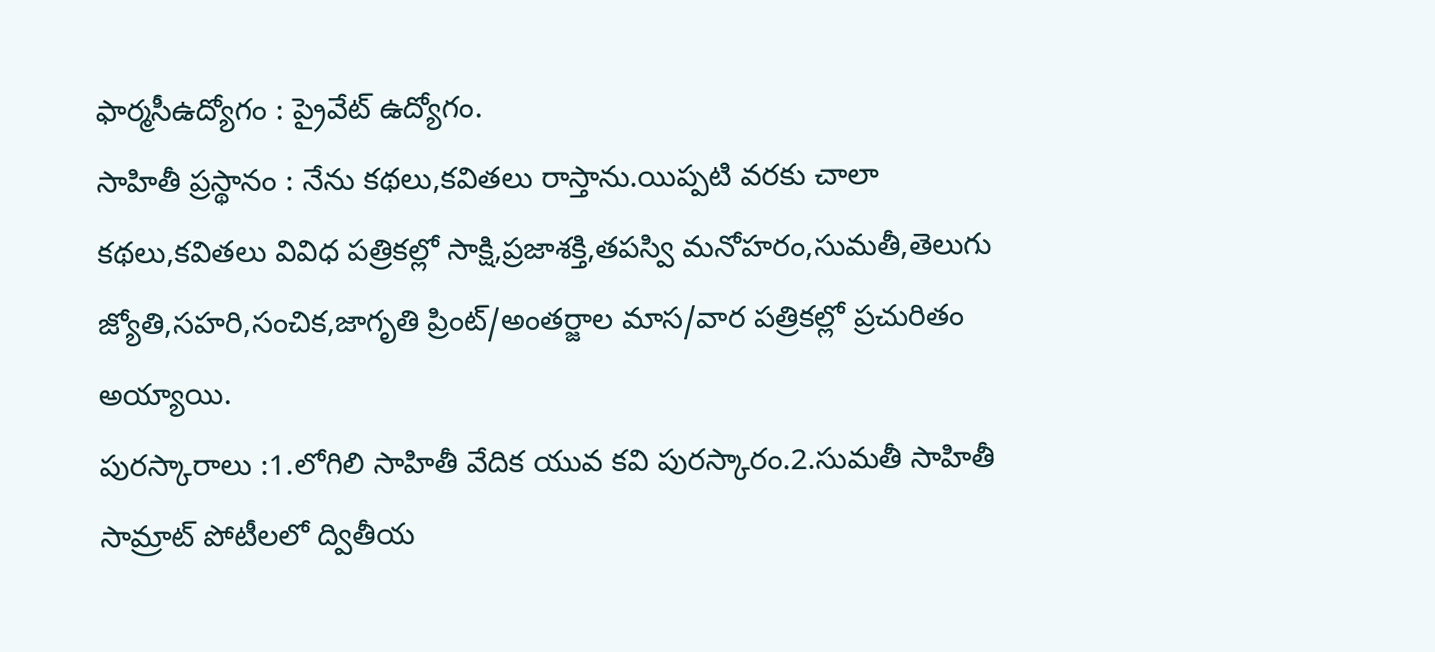ఫార్మసీఉద్యోగం : ప్రైవేట్ ఉద్యోగం.
సాహితీ ప్రస్థానం : నేను కథలు,కవితలు రాస్తాను.యిప్పటి వరకు చాలా కథలు,కవితలు వివిధ పత్రికల్లో సాక్షి,ప్రజాశక్తి,తపస్వి మనోహరం,సుమతీ,తెలుగు జ్యోతి,సహరి,సంచిక,జాగృతి ప్రింట్/అంతర్జాల మాస/వార పత్రికల్లో ప్రచురితం అయ్యాయి.
పురస్కారాలు :1.లోగిలి సాహితీ వేదిక యువ కవి పురస్కారం.2.సుమతీ సాహితీ సామ్రాట్ పోటీలలో ద్వితీయ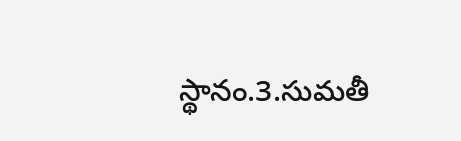స్థానం.3.సుమతీ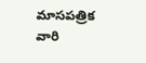మాసపత్రిక వారి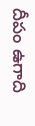దీపం ఉగాది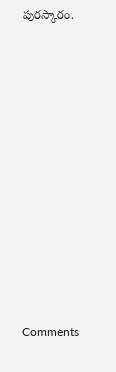పురస్కారం.












Comments